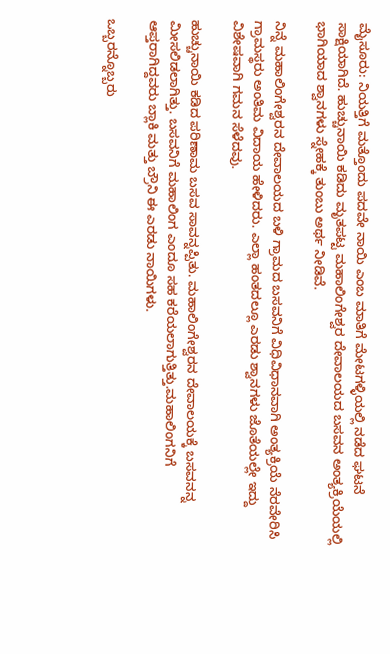ಮೈಸೂರು: ನಿಯತ್ತಿಗೆ ಮತ್ತೊಂದು ಪದವೇ ನಾಯಿ ಎಂಬ ಮಾತಿಗೆ ಮೇಟಗಳ್ಳಿಯಲ್ಲಿ ನಡೆದ ಘಟನೆ ಸಾಕ್ಷಿಯಾಗಿದೆ. ಹುಚ್ಚುನಾಯಿ ಕಡಿದು ಮೃತಪಟ್ಟ ಮಹಾಲಿಂಗೇಶ್ವರ ದೇವಾಲಯದ ಬಸವನ ಅಂತ್ಯಕ್ರಿಯೆಯಲ್ಲಿ ಭಾಗಿಯಾದ ಶ್ವಾನಗಳು ಸ್ನೇಹಕ್ಕೆ ತುಂಬು ಅರ್ಥ ನೀಡಿವೆ.

ನಿನ್ನೆ ಮಹಾಲಿಂಗೇಶ್ವರನ ದೇವಾಲಯದ ಬಳಿ ಗ್ರಾಮದ ಬಸವನಿಗೆ ವಿಧಿವಿಧಾನವಾಗಿ ಅಂತ್ಯಕ್ರಿಯೆ ನೆರವೇರಿಸಿ ಗ್ರಾಮಸ್ಥರು ಅಂತಿಮ ವಿದಾಯ ಹೇಳಿದರು. ಎಲ್ಲಾ ಹಂತದಲ್ಲೂ ಎರಡು ಶ್ವಾನಗಳು ಜೊತೆಯಲ್ಲೇ ಇದ್ದು ವಿಶೇಷವಾಗಿ ಗಮನ ಸೆಳೆದವು.

ಹುಚ್ಚುನಾಯಿ ಕಡಿದ ಪರಿಣಾಮ ಬಸವ ಸಾವನ್ನಪ್ಪಿತು. ಮಹಾಲಿಂಗೇಶ್ವರನ ದೇವಾಲಯಕ್ಕೆ ಬಸವನನ್ನ ಮೀಸಲಿಡಲಾಗಿತ್ತು. ಬಸವನಿಗೆ ಮಹಾಲಿಂಗ ಎಂದೂ ಸಹ ಕರೆಯಲಾಗುತ್ತಿತ್ತು.ಮಹಾಲಿಂಗನಿಗೆ ಆಪ್ತರಾಗಿದ್ದವರು ಬ್ಲಾಕಿ ಮತ್ತು ಬ್ರೌನಿ ಈ ಎರಡು ನಾಯಿಗಳು.

ಒಬ್ಬರನ್ನೊಬ್ಬರು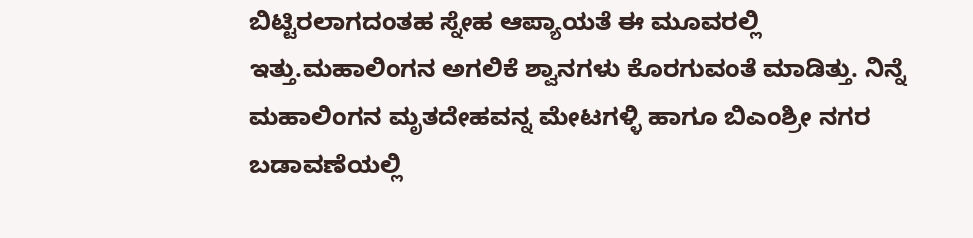ಬಿಟ್ಟಿರಲಾಗದಂತಹ ಸ್ನೇಹ ಆಪ್ಯಾಯತೆ ಈ ಮೂವರಲ್ಲಿ ಇತ್ತು.ಮಹಾಲಿಂಗನ ಅಗಲಿಕೆ ಶ್ವಾನಗಳು ಕೊರಗುವಂತೆ ಮಾಡಿತ್ತು. ನಿನ್ನೆ ಮಹಾಲಿಂಗನ ಮೃತದೇಹವನ್ನ ಮೇಟಗಳ್ಳಿ ಹಾಗೂ ಬಿಎಂಶ್ರೀ ನಗರ ಬಡಾವಣೆಯಲ್ಲಿ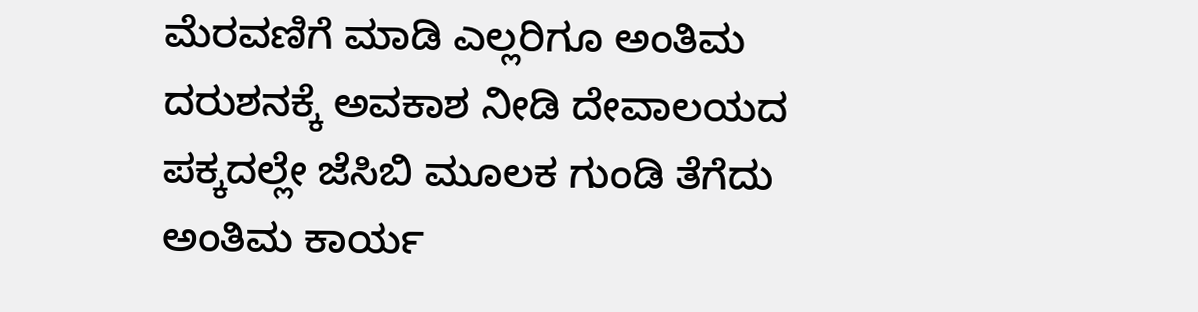ಮೆರವಣಿಗೆ ಮಾಡಿ ಎಲ್ಲರಿಗೂ ಅಂತಿಮ ದರುಶನಕ್ಕೆ ಅವಕಾಶ ನೀಡಿ ದೇವಾಲಯದ ಪಕ್ಕದಲ್ಲೇ ಜೆಸಿಬಿ ಮೂಲಕ ಗುಂಡಿ ತೆಗೆದು ಅಂತಿಮ ಕಾರ್ಯ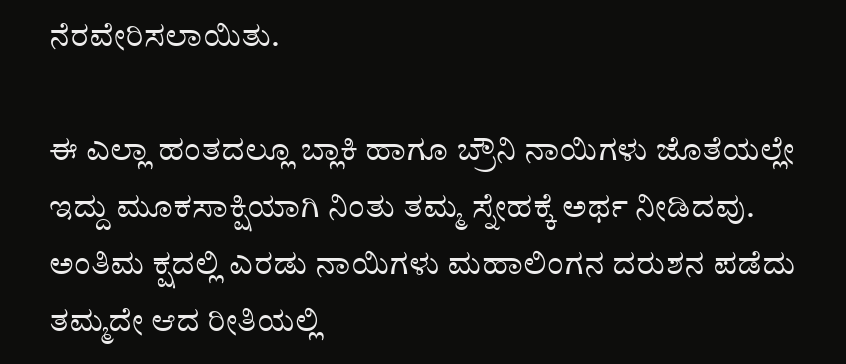ನೆರವೇರಿಸಲಾಯಿತು.

ಈ ಎಲ್ಲಾ ಹಂತದಲ್ಲೂ ಬ್ಲಾಕಿ ಹಾಗೂ ಬ್ರೌನಿ ನಾಯಿಗಳು ಜೊತೆಯಲ್ಲೇ ಇದ್ದು ಮೂಕಸಾಕ್ಷಿಯಾಗಿ ನಿಂತು ತಮ್ಮ ಸ್ನೇಹಕ್ಕೆ ಅರ್ಥ ನೀಡಿದವು. ಅಂತಿಮ ಕ್ಷದಲ್ಲಿ ಎರಡು ನಾಯಿಗಳು ಮಹಾಲಿಂಗನ ದರುಶನ ಪಡೆದು ತಮ್ಮದೇ ಆದ ರೀತಿಯಲ್ಲಿ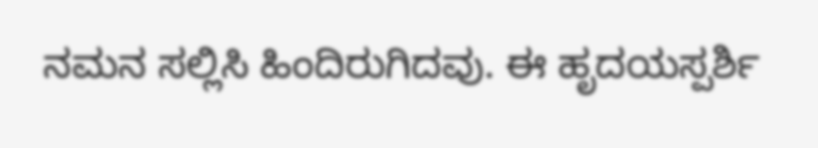ನಮನ ಸಲ್ಲಿಸಿ ಹಿಂದಿರುಗಿದವು. ಈ ಹೃದಯಸ್ಪರ್ಶಿ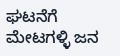ಘಟನೆಗೆ ಮೇಟಗಳ್ಳಿ ಜನ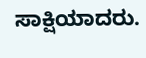ಸಾಕ್ಷಿಯಾದರು.